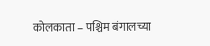कोलकाता – पश्चिम बंगालच्या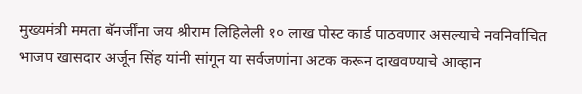मुख्यमंत्री ममता बॅनर्जींना जय श्रीराम लिहिलेली १० लाख पोस्ट कार्ड पाठवणार असल्याचे नवनिर्वाचित भाजप खासदार अर्जून सिंह यांनी सांगून या सर्वजणांना अटक करून दाखवण्याचे आव्हान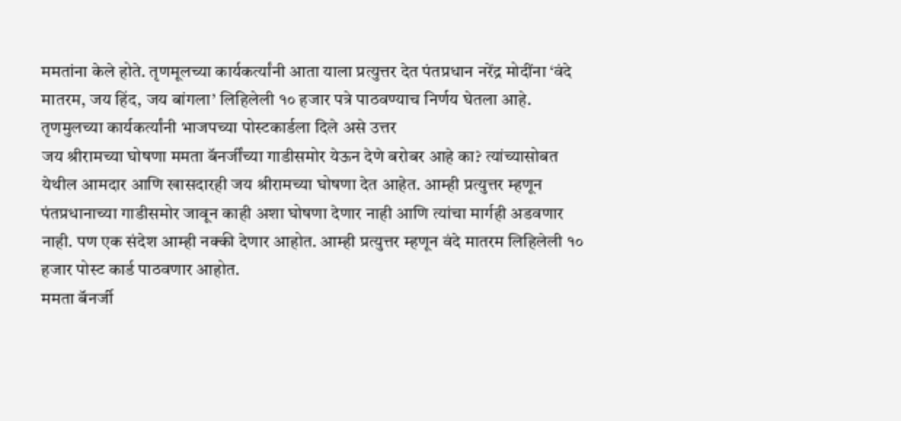ममतांना केले होते. तृणमूलच्या कार्यकर्त्यांनी आता याला प्रत्युत्तर देत पंतप्रधान नरेंद्र मोदींना ‘वंदे मातरम, जय हिंद, जय बांगला’ लिहिलेली १० हजार पत्रे पाठवण्याच निर्णय घेतला आहे.
तृणमुलच्या कार्यकर्त्यांनी भाजपच्या पोस्टकार्डला दिले असे उत्तर
जय श्रीरामच्या घोषणा ममता बॅनर्जींच्या गाडीसमोर येऊन देणे बरोबर आहे का? त्यांच्यासोबत येथील आमदार आणि खासदारही जय श्रीरामच्या घोषणा देत आहेत. आम्ही प्रत्युत्तर म्हणून पंतप्रधानाच्या गाडीसमोर जावून काही अशा घोषणा देणार नाही आणि त्यांचा मार्गही अडवणार नाही. पण एक संदेश आम्ही नक्की देणार आहोत. आम्ही प्रत्युत्तर म्हणून वंदे मातरम लिहिलेली १० हजार पोस्ट कार्ड पाठवणार आहोत.
ममता बॅनर्जी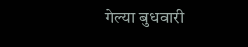गेल्या बुधवारी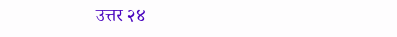उत्तर २४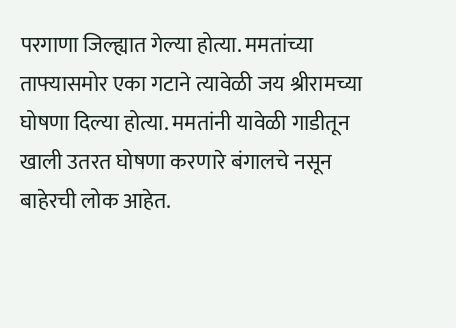परगाणा जिल्ह्यात गेल्या होत्या. ममतांच्या ताफ्यासमोर एका गटाने त्यावेळी जय श्रीरामच्या घोषणा दिल्या होत्या. ममतांनी यावेळी गाडीतून खाली उतरत घोषणा करणारे बंगालचे नसून बाहेरची लोक आहेत.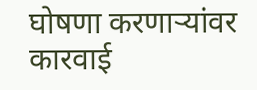घोषणा करणाऱ्यांवर कारवाई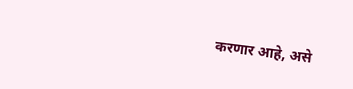करणार आहे, असे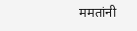ममतांनी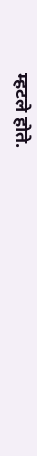म्हटले होते.